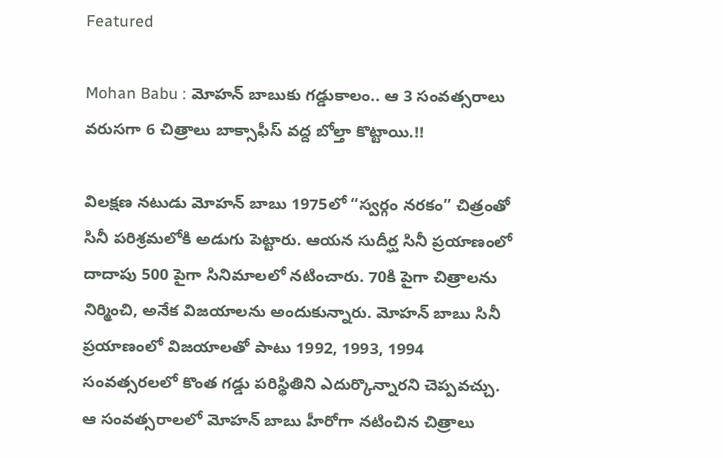Featured

Mohan Babu : మోహన్ బాబుకు గడ్డుకాలం.. ఆ 3 సంవత్సరాలు వరుసగా 6 చిత్రాలు బాక్సాఫీస్ వద్ద బోల్తా కొట్టాయి.!!

విలక్షణ నటుడు మోహన్ బాబు 1975లో “స్వర్గం నరకం” చిత్రంతో సినీ పరిశ్రమలోకి అడుగు పెట్టారు. ఆయన సుదీర్ఘ సినీ ప్రయాణంలో దాదాపు 500 పైగా సినిమాలలో నటించారు. 70కి పైగా చిత్రాలను నిర్మించి, అనేక విజయాలను అందుకున్నారు. మోహన్ బాబు సినీ ప్రయాణంలో విజయాలతో పాటు 1992, 1993, 1994 సంవత్సరలలో కొంత గడ్డు పరిస్థితిని ఎదుర్కొన్నారని చెప్పవచ్చు. ఆ సంవత్సరాలలో మోహన్ బాబు హీరోగా నటించిన చిత్రాలు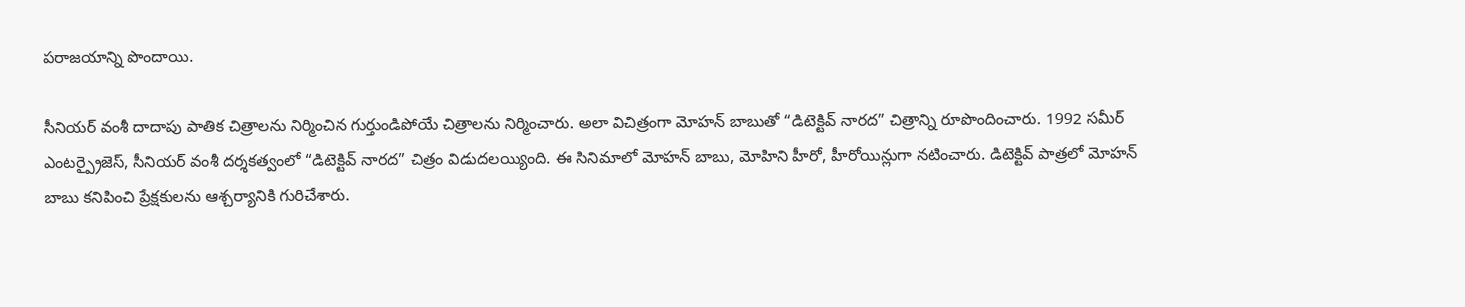పరాజయాన్ని పొందాయి.

సీనియర్ వంశీ దాదాపు పాతిక చిత్రాలను నిర్మించిన గుర్తుండిపోయే చిత్రాలను నిర్మించారు. అలా విచిత్రంగా మోహన్ బాబుతో “డిటెక్టివ్ నారద” చిత్రాన్ని రూపొందించారు. 1992 సమీర్ ఎంటర్ప్రైజెస్, సీనియర్ వంశీ దర్శకత్వంలో “డిటెక్టివ్ నారద” చిత్రం విడుదలయ్యింది. ఈ సినిమాలో మోహన్ బాబు, మోహిని హీరో, హీరోయిన్లుగా నటించారు. డిటెక్టివ్ పాత్రలో మోహన్ బాబు కనిపించి ప్రేక్షకులను ఆశ్చర్యానికి గురిచేశారు.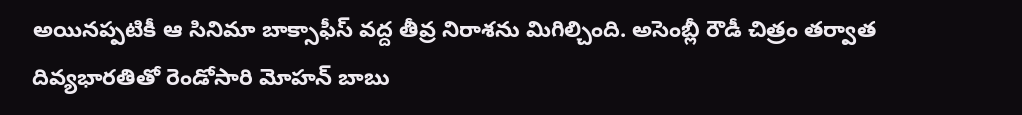అయినప్పటికీ ఆ సినిమా బాక్సాఫీస్ వద్ద తీవ్ర నిరాశను మిగిల్చింది. అసెంబ్లీ రౌడీ చిత్రం తర్వాత దివ్యభారతితో రెండోసారి మోహన్ బాబు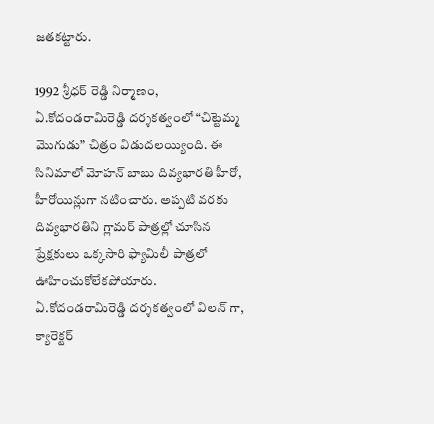జతకట్టారు.

1992 శ్రీధర్ రెడ్డి నిర్మాణం, ఏ.కోదండరామిరెడ్డి దర్శకత్వంలో “చిట్టెమ్మ మొగుడు” చిత్రం విడుదలయ్యింది. ఈ సినిమాలో మోహన్ బాబు దివ్యభారతి హీరో, హీరోయిన్లుగా నటించారు. అప్పటి వరకు దివ్యభారతిని గ్లామర్ పాత్రల్లో చూసిన ప్రేక్షకులు ఒక్కసారి ఫ్యామిలీ పాత్రలో ఊహించుకోలేకపోయారు. ఏ.కోదండరామిరెడ్డి దర్శకత్వంలో విలన్ గా, క్యారెక్టర్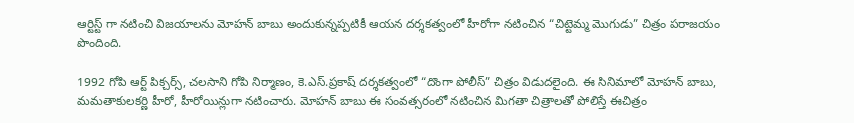ఆర్టిస్ట్ గా నటించి విజయాలను మోహన్ బాబు అందుకున్నప్పటికీ ఆయన దర్శకత్వంలో హీరోగా నటించిన “చిట్టెమ్మ మొగుడు” చిత్రం పరాజయం పొందింది.

1992 గోపి ఆర్ట్ పిక్చర్స్, చలసాని గోపి నిర్మాణం, కె.ఎస్.ప్రకాష్ దర్శకత్వంలో “దొంగా పోలీస్” చిత్రం విడుదలైంది. ఈ సినిమాలో మోహన్ బాబు, మమతాకులకర్ణి హీరో, హీరోయిన్లుగా నటించారు. మోహన్ బాబు ఈ సంవత్సరంలో నటించిన మిగతా చిత్రాలతో పోలిస్తే ఈచిత్రం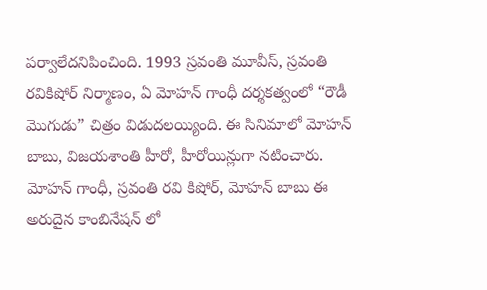పర్వాలేదనిపించింది. 1993 స్రవంతి మూవీస్, స్రవంతి రవికిషోర్ నిర్మాణం, ఏ మోహన్ గాంధీ దర్శకత్వంలో “రౌడీ మొగుడు” చిత్రం విడుదలయ్యింది. ఈ సినిమాలో మోహన్ బాబు, విజయశాంతి హీరో, హీరోయిన్లుగా నటించారు. మోహన్ గాంధీ, స్రవంతి రవి కిషోర్, మోహన్ బాబు ఈ అరుదైన కాంబినేషన్ లో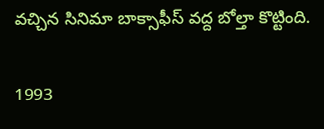వచ్చిన సినిమా బాక్సాఫీస్ వద్ద బోల్తా కొట్టింది.

1993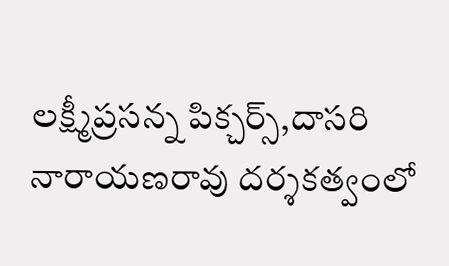లక్ష్మీప్రసన్న పిక్చర్స్,దాసరి నారాయణరావు దర్శకత్వంలో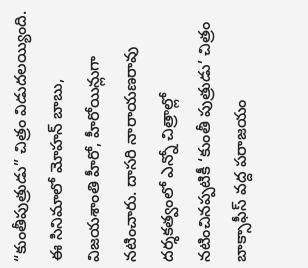“కుంతీపుత్రుడు” చిత్రం విడుదలయ్యింది. ఈ సినిమాలో మోహన్ బాబు, విజయశాంతి హీరో, హీరోయిన్లుగా నటించారు. దాసరి నారాయణరావు దర్శకత్వంలో ఎన్నో చిత్రాల్లో నటించినప్పటికీ ‘కుంతీ పుత్రుడు’ చిత్రం బాక్సాఫీస్ వద్ద పరాజయం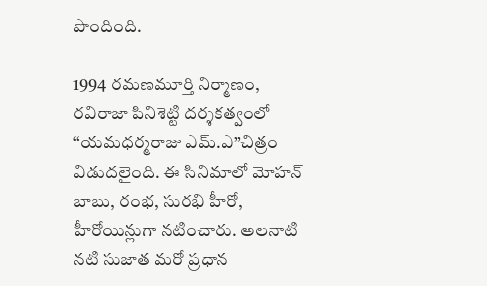పొందింది.

1994 రమణమూర్తి నిర్మాణం, రవిరాజా పినిశెట్టి దర్శకత్వంలో “యమధర్మరాజు ఎమ్.ఎ”చిత్రం విడుదలైంది. ఈ సినిమాలో మోహన్ బాబు, రంభ, సురభి హీరో, హీరోయిన్లుగా నటించారు. అలనాటి నటి సుజాత మరో ప్రధాన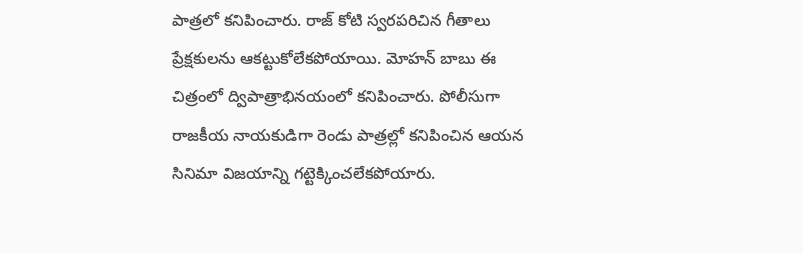పాత్రలో కనిపించారు. రాజ్ కోటి స్వరపరిచిన గీతాలు ప్రేక్షకులను ఆకట్టుకోలేకపోయాయి. మోహన్ బాబు ఈ చిత్రంలో ద్విపాత్రాభినయంలో కనిపించారు. పోలీసుగా రాజకీయ నాయకుడిగా రెండు పాత్రల్లో కనిపించిన ఆయన సినిమా విజయాన్ని గట్టెక్కించలేకపోయారు.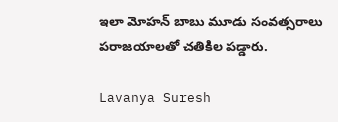ఇలా మోహన్ బాబు మూడు సంవత్సరాలు పరాజయాలతో చతికిల పడ్డారు.

Lavanya Suresh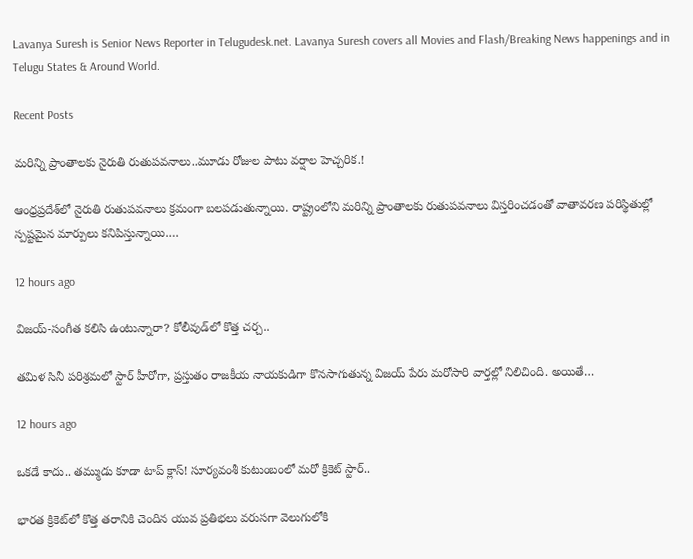Lavanya Suresh is Senior News Reporter in Telugudesk.net. Lavanya Suresh covers all Movies and Flash/Breaking News happenings and in Telugu States & Around World.

Recent Posts

మరిన్ని ప్రాంతాలకు నైరుతి రుతుపవనాలు..మూడు రోజుల పాటు వర్షాల హెచ్చరిక.!

ఆంధ్రప్రదేశ్‌లో నైరుతి రుతుపవనాలు క్రమంగా బలపడుతున్నాయి. రాష్ట్రంలోని మరిన్ని ప్రాంతాలకు రుతుపవనాలు విస్తరించడంతో వాతావరణ పరిస్థితుల్లో స్పష్టమైన మార్పులు కనిపిస్తున్నాయి.…

12 hours ago

విజయ్-సంగీత కలిసి ఉంటున్నారా? కోలీవుడ్‌లో కొత్త చర్చ..

తమిళ సినీ పరిశ్రమలో స్టార్ హీరోగా, ప్రస్తుతం రాజకీయ నాయకుడిగా కొనసాగుతున్న విజయ్ పేరు మరోసారి వార్తల్లో నిలిచింది. అయితే…

12 hours ago

ఒకడే కాదు.. తమ్ముడు కూడా టాప్ క్లాస్! సూర్యవంశీ కుటుంబంలో మరో క్రికెట్ స్టార్..

భారత క్రికెట్‌లో కొత్త తరానికి చెందిన యువ ప్రతిభలు వరుసగా వెలుగులోకి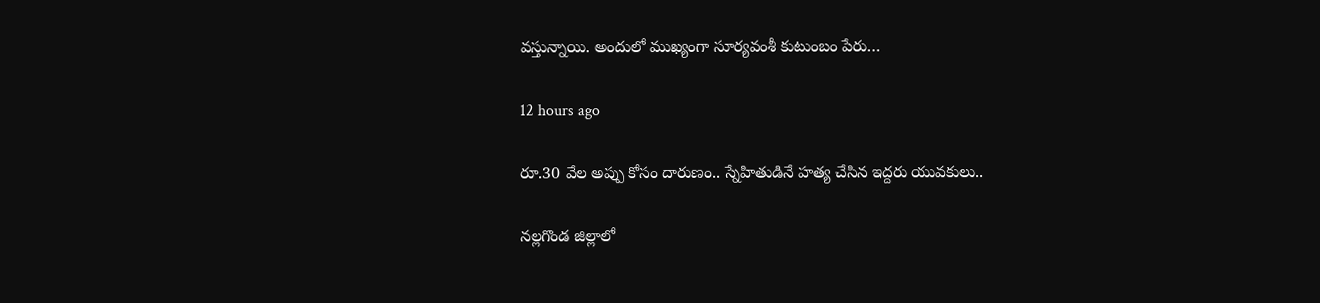వస్తున్నాయి. అందులో ముఖ్యంగా సూర్యవంశీ కుటుంబం పేరు…

12 hours ago

రూ.30 వేల అప్పు కోసం దారుణం.. స్నేహితుడినే హత్య చేసిన ఇద్దరు యువకులు..

నల్లగొండ జిల్లాలో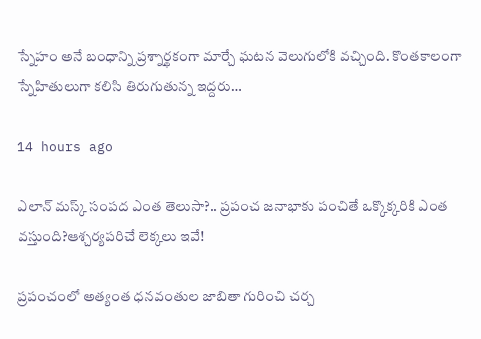స్నేహం అనే బంధాన్ని ప్రశ్నార్థకంగా మార్చే ఘటన వెలుగులోకి వచ్చింది. కొంతకాలంగా స్నేహితులుగా కలిసి తిరుగుతున్న ఇద్దరు…

14 hours ago

ఎలాన్ మస్క్ సంపద ఎంత తెలుసా?.. ప్రపంచ జనాభాకు పంచితే ఒక్కొక్కరికి ఎంత వస్తుంది?ఆశ్చర్యపరిచే లెక్కలు ఇవే!

ప్రపంచంలో అత్యంత ధనవంతుల జాబితా గురించి చర్చ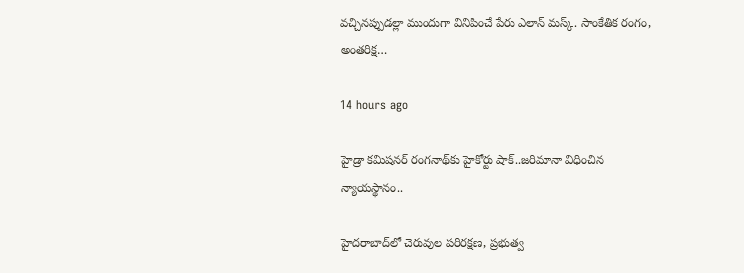వచ్చినప్పుడల్లా ముందుగా వినిపించే పేరు ఎలాన్ మస్క్. సాంకేతిక రంగం, అంతరిక్ష…

14 hours ago

హైడ్రా కమిషనర్ రంగనాథ్‌కు హైకోర్టు షాక్..జరిమానా విధించిన న్యాయస్థానం..

హైదరాబాద్‌లో చెరువుల పరిరక్షణ, ప్రభుత్వ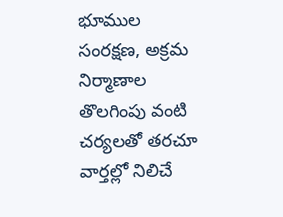భూముల సంరక్షణ, అక్రమ నిర్మాణాల తొలగింపు వంటి చర్యలతో తరచూ వార్తల్లో నిలిచే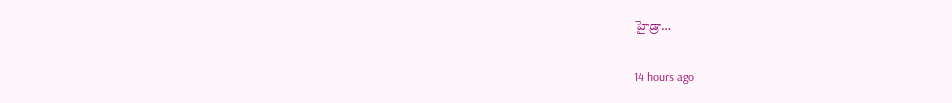హైడ్రా…

14 hours ago